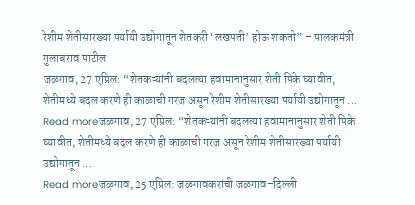रेशीम शेतीसारख्या पर्यायी उद्योगातून शेतकरी ‘लखपती’ होऊ शकतो” – पालकमंत्री गुलाबराव पाटील
जळगाव, 27 एप्रिल: “शेतकऱ्यांनी बदलत्या हवामानानुसार शेती पिके घ्यावीत, शेतीमध्ये बदल करणे ही काळाची गरज असून रेशीम शेतीसारख्या पर्यायी उद्योगातून ...
Read moreजळगाव, 27 एप्रिल: “शेतकऱ्यांनी बदलत्या हवामानानुसार शेती पिके घ्यावीत, शेतीमध्ये बदल करणे ही काळाची गरज असून रेशीम शेतीसारख्या पर्यायी उद्योगातून ...
Read moreजळगाव, 25 एप्रिल: जळगावकरांची जळगाव–दिल्ली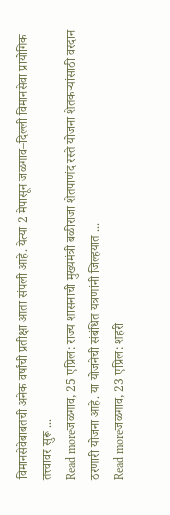विमानसेवेबाबतची अनेक वर्षांची प्रतीक्षा आता संपली आहे. येत्या 2 मेपासून जळगाव–दिल्ली विमानसेवा प्रायोगिक तत्त्वावर सुरू ...
Read moreजळगाव, 25 एप्रिल: राज्य शासनाची मुख्यमंत्री बळीराजा शेतपाणंद रस्ते योजना शेतकऱ्यांसाठी वरदान ठरणारी योजना आहे. या योजनेची संबंधित यत्रणांनी जिल्हयात ...
Read moreजळगाव, 23 एप्रिल: शहरी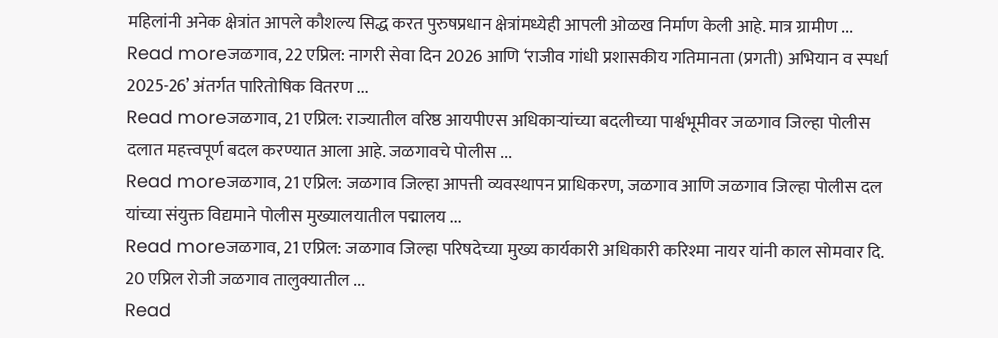महिलांनी अनेक क्षेत्रांत आपले कौशल्य सिद्ध करत पुरुषप्रधान क्षेत्रांमध्येही आपली ओळख निर्माण केली आहे. मात्र ग्रामीण ...
Read moreजळगाव, 22 एप्रिल: नागरी सेवा दिन 2026 आणि ‘राजीव गांधी प्रशासकीय गतिमानता (प्रगती) अभियान व स्पर्धा 2025-26’ अंतर्गत पारितोषिक वितरण ...
Read moreजळगाव, 21 एप्रिल: राज्यातील वरिष्ठ आयपीएस अधिकाऱ्यांच्या बदलीच्या पार्श्वभूमीवर जळगाव जिल्हा पोलीस दलात महत्त्वपूर्ण बदल करण्यात आला आहे. जळगावचे पोलीस ...
Read moreजळगाव, 21 एप्रिल: जळगाव जिल्हा आपत्ती व्यवस्थापन प्राधिकरण, जळगाव आणि जळगाव जिल्हा पोलीस दल यांच्या संयुक्त विद्यमाने पोलीस मुख्यालयातील पद्मालय ...
Read moreजळगाव, 21 एप्रिल: जळगाव जिल्हा परिषदेच्या मुख्य कार्यकारी अधिकारी करिश्मा नायर यांनी काल सोमवार दि. 20 एप्रिल रोजी जळगाव तालुक्यातील ...
Read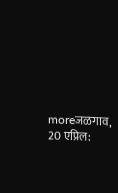moreजळगाव, 20 एप्रिल: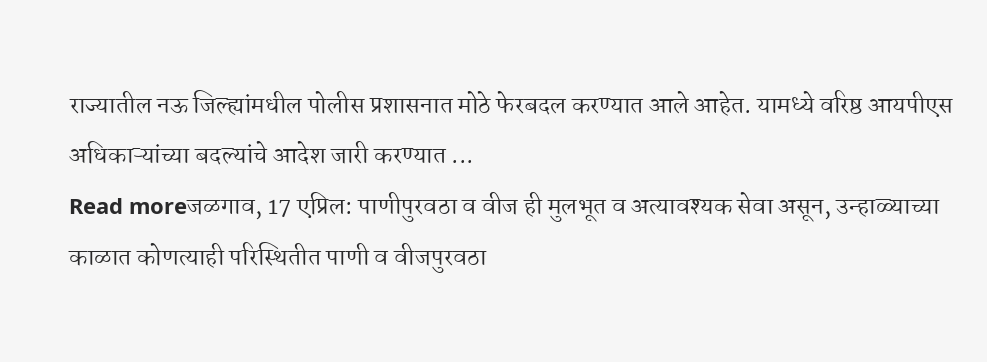राज्यातील नऊ जिल्ह्यांमधील पोलीस प्रशासनात मोठे फेरबदल करण्यात आले आहेत. यामध्ये वरिष्ठ आयपीएस अधिकाऱ्यांच्या बदल्यांचे आदेश जारी करण्यात ...
Read moreजळगाव, 17 एप्रिल: पाणीपुरवठा व वीज ही मुलभूत व अत्यावश्यक सेवा असून, उन्हाळ्याच्या काळात कोणत्याही परिस्थितीत पाणी व वीजपुरवठा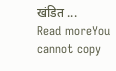खंडित ...
Read moreYou cannot copy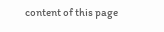content of this page